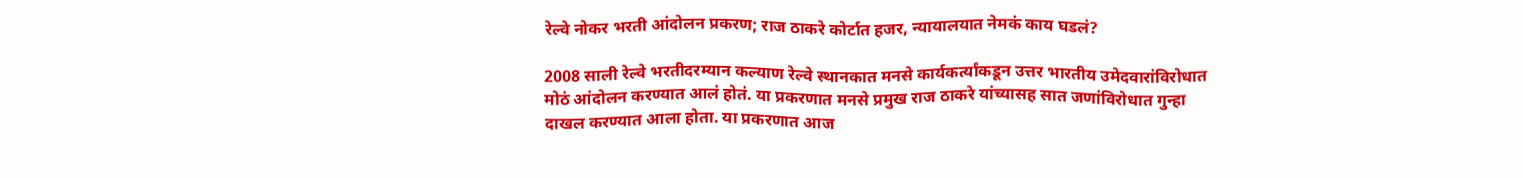रेल्वे नोकर भरती आंदोलन प्रकरण; राज ठाकरे कोर्टात हजर, न्यायालयात नेमकं काय घडलं?

2008 साली रेल्वे भरतीदरम्यान कल्याण रेल्वे स्थानकात मनसे कार्यकर्त्यांकडून उत्तर भारतीय उमेदवारांविरोधात मोठं आंदोलन करण्यात आलं होतं. या प्रकरणात मनसे प्रमुख राज ठाकरे यांच्यासह सात जणांविरोधात गुन्हा दाखल करण्यात आला होता. या प्रकरणात आज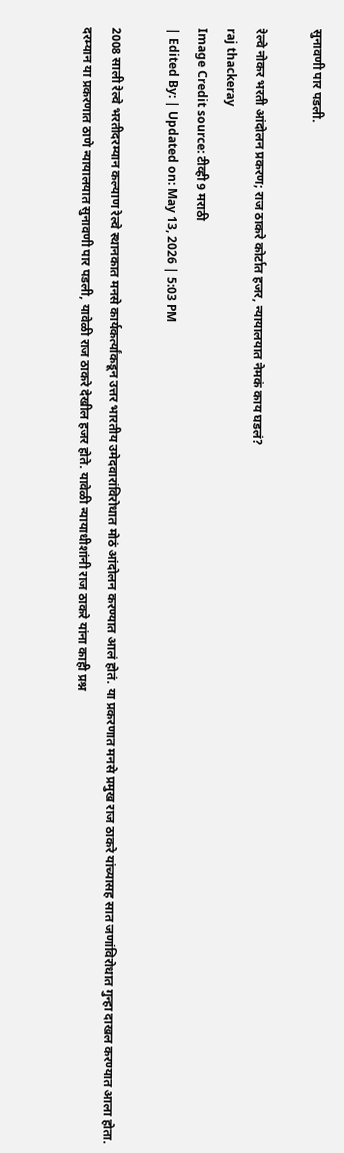सुनावणी पार पडली.

रेल्वे नोकर भरती आंदोलन प्रकरण; राज ठाकरे कोर्टात हजर, न्यायालयात नेमकं काय घडलं?
raj thackeray
Image Credit source: टीव्ही 9 मराठी
| Edited By: | Updated on: May 13, 2026 | 5:03 PM

2008 साली रेल्वे भरतीदरम्यान कल्याण रेल्वे स्थानकात मनसे कार्यकर्त्यांकडून उत्तर भारतीय उमेदवारांविरोधात मोठं आंदोलन करण्यात आलं होतं. या प्रकरणात मनसे प्रमुख राज ठाकरे यांच्यासह सात जणांविरोधात गुन्हा दाखल करण्यात आला होता. दरम्यान या प्रकरणात ठाणे न्यायालयात सुनावणी पार पडली, यावेळी राज ठाकरे देखील हजर होते. यावेळी न्यायाधीशांनी राज ठाकरे यांना काही प्रश्न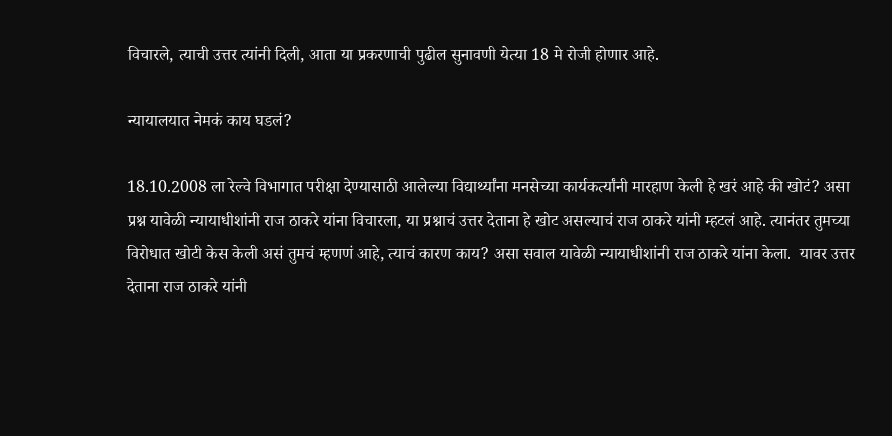विचारले, त्याची उत्तर त्यांनी दिली, आता या प्रकरणाची पुढील सुनावणी येत्या 18 मे रोजी होणार आहे.

न्यायालयात नेमकं काय घडलं?

18.10.2008 ला रेल्वे विभागात परीक्षा देण्यासाठी आलेल्या विद्यार्थ्यांना मनसेच्या कार्यकर्त्यांनी मारहाण केली हे खरं आहे की खोटं? असा प्रश्न यावेळी न्यायाधीशांनी राज ठाकरे यांना विचारला, या प्रश्नाचं उत्तर देताना हे खोट असल्याचं राज ठाकरे यांनी म्हटलं आहे. त्यानंतर तुमच्या विरोधात खोटी केस केली असं तुमचं म्हणणं आहे, त्याचं कारण काय? असा सवाल यावेळी न्यायाधीशांनी राज ठाकरे यांना केला.  यावर उत्तर देताना राज ठाकरे यांनी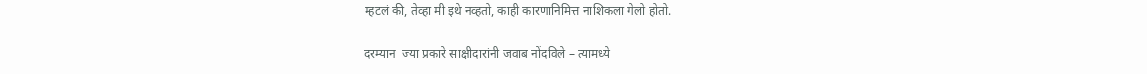म्हटलं की, तेव्हा मी इथे नव्हतो, काही कारणानिमित्त नाशिकला गेलो होतो.

दरम्यान  ज्या प्रकारे साक्षीदारांनी जवाब नोंदविले – त्यामध्ये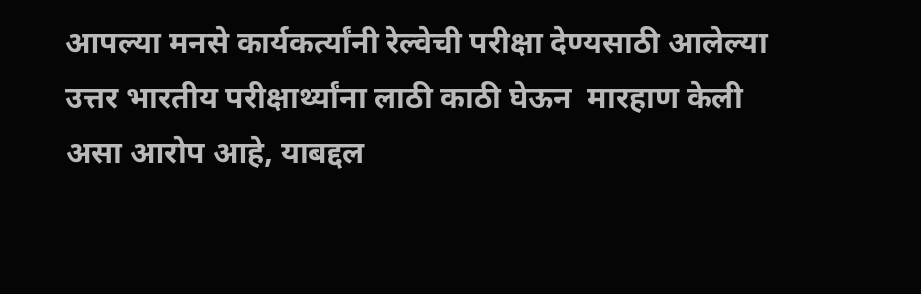आपल्या मनसे कार्यकर्त्यांनी रेल्वेची परीक्षा देण्यसाठी आलेल्या उत्तर भारतीय परीक्षार्थ्यांना लाठी काठी घेऊन  मारहाण केली असा आरोप आहे, याबद्दल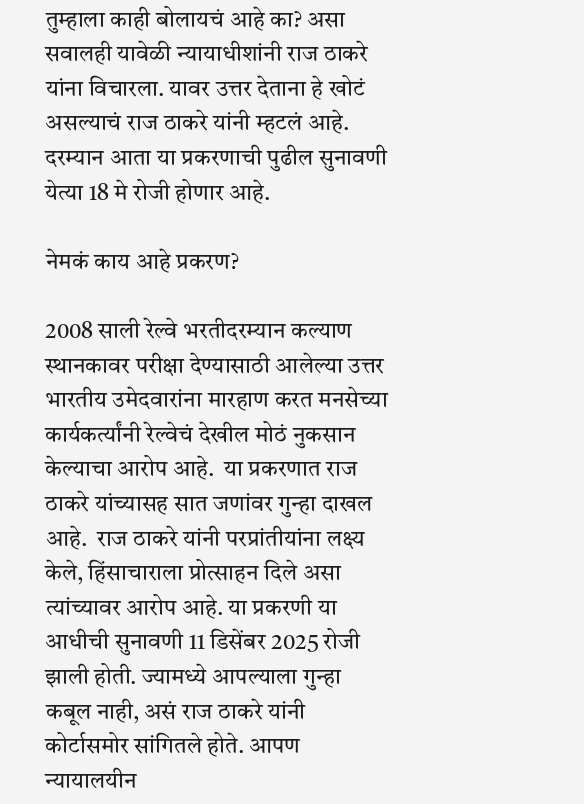तुम्हाला काही बोलायचं आहे का? असा सवालही यावेळी न्यायाधीशांनी राज ठाकरे यांना विचारला. यावर उत्तर देताना हे खोटं असल्याचं राज ठाकरे यांनी म्हटलं आहे. दरम्यान आता या प्रकरणाची पुढील सुनावणी येत्या 18 मे रोजी होणार आहे.

नेमकं काय आहे प्रकरण?

2008 साली रेल्वे भरतीदरम्यान कल्याण स्थानकावर परीक्षा देण्यासाठी आलेल्या उत्तर भारतीय उमेदवारांना मारहाण करत मनसेच्या कार्यकर्त्यांनी रेल्वेचं देखील मोठं नुकसान केल्याचा आरोप आहे.  या प्रकरणात राज ठाकरे यांच्यासह सात जणांवर गुन्हा दाखल आहे.  राज ठाकरे यांनी परप्रांतीयांना लक्ष्य केले, हिंसाचाराला प्रोत्साहन दिले असा त्यांच्यावर आरोप आहे. या प्रकरणी या आधीची सुनावणी 11 डिसेंबर 2025 रोजी झाली होती. ज्यामध्ये आपल्याला गुन्हा कबूल नाही, असं राज ठाकरे यांनी कोर्टासमोर सांगितले होते. आपण न्यायालयीन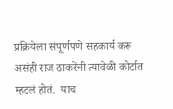प्रक्रियेला संपूर्णपणे सहकार्य करू असंही राज ठाकरेंनी त्यावेळी कोर्टात म्हटलं होतं.  याच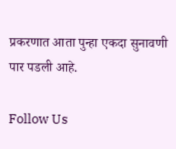प्रकरणात आता पुन्हा एकदा सुनावणी पार पडली आहे.

Follow Us